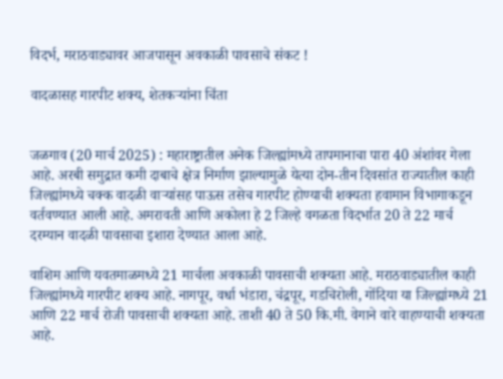विदर्भ, मराठवाड्यावर आजपासून अवकाळी पावसाचे संकट !

वादळासह गारपीट शक्य, शेतकर्‍यांना चिंता


जळगाव (20 मार्च 2025) : महाराष्ट्रातील अनेक जिल्ह्यांमध्ये तापमानाचा पारा 40 अंशांवर गेला आहे. अरबी समुद्रात कमी दाबाचे क्षेत्र निर्माण झाल्यामुळे येत्या दोन-तीन दिवसांत राज्यातील काही जिल्ह्यांमध्ये चक्क वादळी वार्‍यांसह पाऊस तसेच गारपीट होण्याची शक्यता हवामान विभागाकडून वर्तवण्यात आली आहे. अमरावती आणि अकोला हे 2 जिल्हे वगळता विदर्भात 20 ते 22 मार्च दरम्यान वादळी पावसाचा इशारा देण्यात आला आहे.

वाशिम आणि यवतमाळमध्ये 21 मार्चला अवकाळी पावसाची शक्यता आहे. मराठवाड्यातील काही जिल्ह्यांमध्ये गारपीट शक्य आहे. नागपूर, वर्धा भंडारा, चंद्रपूर, गडचिरोली, गोंदिया या जिल्ह्यांमध्ये 21 आणि 22 मार्च रोजी पावसाची शक्यता आहे. ताशी 40 ते 50 कि.मी. वेगाने वारे वाहण्याची शक्यता आहे.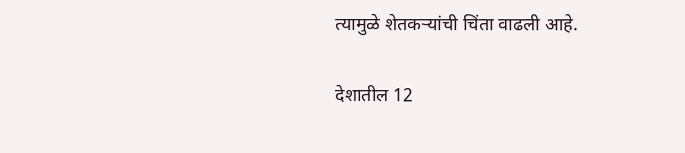त्यामुळे शेतकर्‍यांची चिंता वाढली आहे.

देशातील 12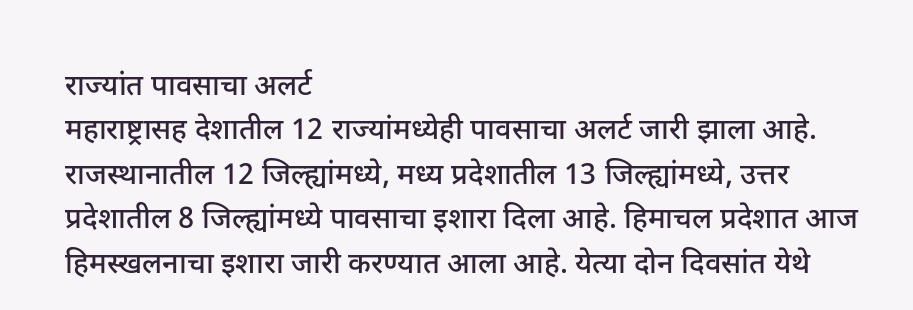राज्यांत पावसाचा अलर्ट
महाराष्ट्रासह देशातील 12 राज्यांमध्येही पावसाचा अलर्ट जारी झाला आहे. राजस्थानातील 12 जिल्ह्यांमध्ये, मध्य प्रदेशातील 13 जिल्ह्यांमध्ये, उत्तर प्रदेशातील 8 जिल्ह्यांमध्ये पावसाचा इशारा दिला आहे. हिमाचल प्रदेशात आज हिमस्खलनाचा इशारा जारी करण्यात आला आहे. येत्या दोन दिवसांत येथे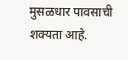मुसळधार पावसाची शक्यता आहे.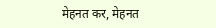मेहनत कर, मेहनत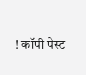! कॉपी पेस्ट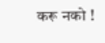करू नको !